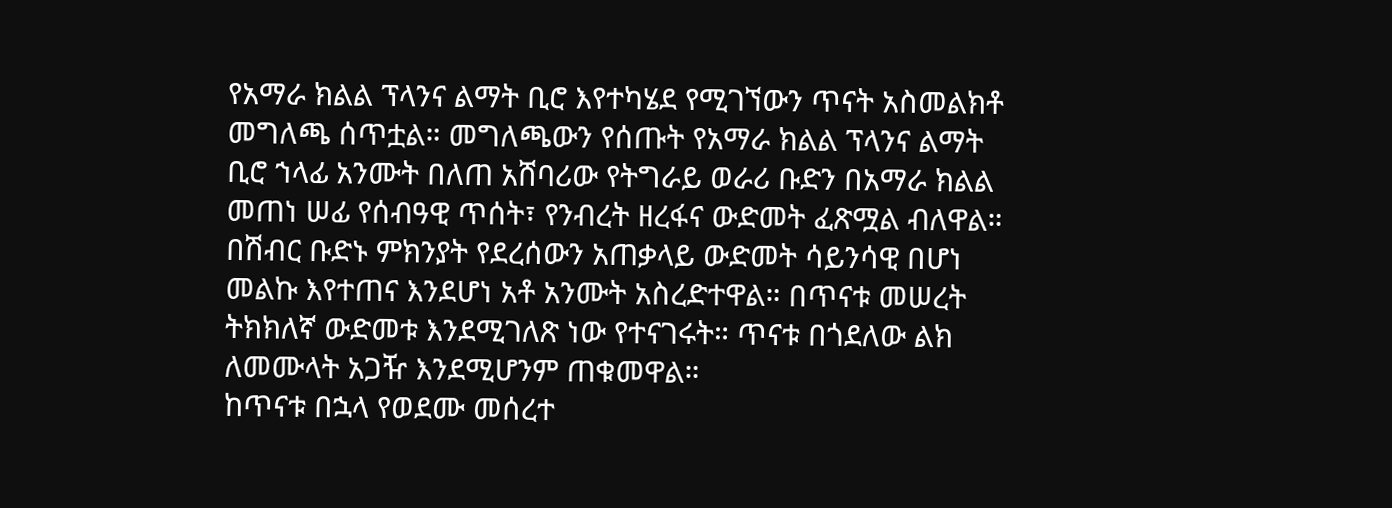የአማራ ክልል ፕላንና ልማት ቢሮ እየተካሄደ የሚገኘውን ጥናት አስመልክቶ መግለጫ ሰጥቷል። መግለጫውን የሰጡት የአማራ ክልል ፕላንና ልማት ቢሮ ኀላፊ አንሙት በለጠ አሸባሪው የትግራይ ወራሪ ቡድን በአማራ ክልል መጠነ ሠፊ የሰብዓዊ ጥሰት፣ የንብረት ዘረፋና ውድመት ፈጽሟል ብለዋል።
በሽብር ቡድኑ ምክንያት የደረሰውን አጠቃላይ ውድመት ሳይንሳዊ በሆነ መልኩ እየተጠና እንደሆነ አቶ አንሙት አስረድተዋል። በጥናቱ መሠረት ትክክለኛ ውድመቱ እንደሚገለጽ ነው የተናገሩት። ጥናቱ በጎደለው ልክ ለመሙላት አጋዥ እንደሚሆንም ጠቁመዋል።
ከጥናቱ በኋላ የወደሙ መሰረተ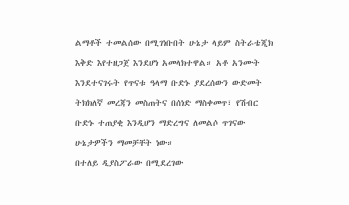ልማቶች ተመልሰው በሚገነቡበት ሁኔታ ላይም ስትራቴጂክ እቅድ እየተዘጋጀ እንደሆነ አመላክተዋል። አቶ አንሙት እንደተናገሩት የጥናቱ ዓላማ ቡድኑ ያደረሰውን ውድመት ትክክለኛ መረጃን መስጠትና በሰነድ ማስቀመጥ፣ የሽብር ቡድኑ ተጠያቂ እንዲሆን ማድረግና ለመልሶ ጥገናው ሁኔታዎችን ማመቻቸት ነው።
በተለይ ዲያስፖራው በሚደረገው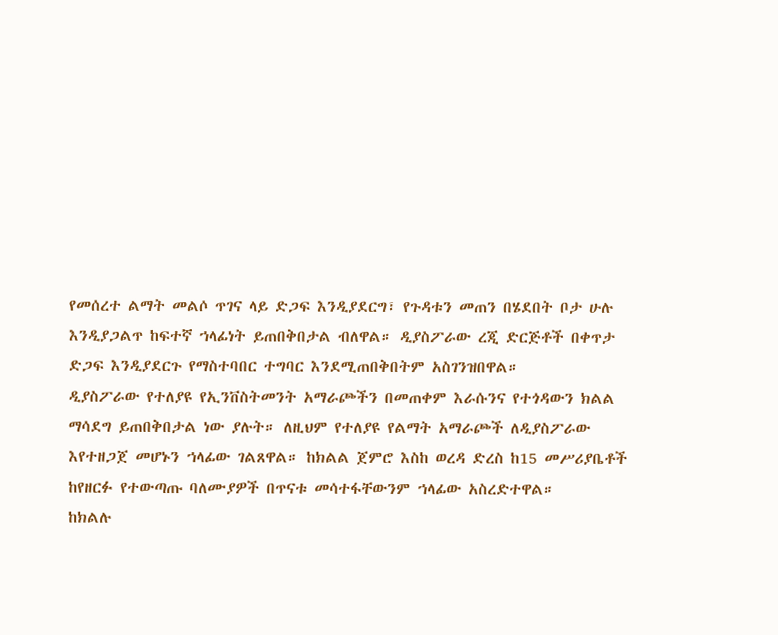የመሰረተ ልማት መልሶ ጥገና ላይ ድጋፍ እንዲያደርግ፣ የጉዳቱን መጠን በሄደበት ቦታ ሁሉ እንዲያጋልጥ ከፍተኛ ኀላፊነት ይጠበቅበታል ብለዋል። ዲያስፖራው ረጂ ድርጅቶች በቀጥታ ድጋፍ እንዲያደርጉ የማስተባበር ተግባር እንደሚጠበቅበትም አስገንዝበዋል።
ዲያስፖራው የተለያዩ የኢንቨስትመንት አማራጮችን በመጠቀም እራሱንና የተጎዳውን ክልል ማሳደግ ይጠበቅበታል ነው ያሉት። ለዚህም የተለያዩ የልማት አማራጮች ለዲያስፖራው እየተዘጋጀ መሆኑን ኀላፊው ገልጸዋል። ከክልል ጀምሮ እስከ ወረዳ ድረስ ከ15 መሥሪያቤቶች ከየዘርፉ የተውጣጡ ባለሙያዎች በጥናቱ መሳተፋቸውንም ኀላፊው አስረድተዋል።
ከክልሉ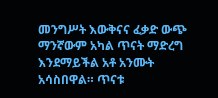መንግሥት እውቅናና ፈቃድ ውጭ ማንኛውም አካል ጥናት ማድረግ እንደማይችል አቶ አንሙት አሳስበዋል። ጥናቱ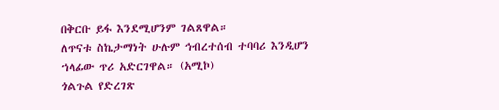በቅርቡ ይፋ እንደሚሆንም ገልጸዋል።
ለጥናቱ ስኬታማነት ሁሉም ኅብረተሰብ ተባባሪ እንዲሆን ኀላፊው ጥሪ አድርገዋል። (አሚኮ)
ጎልጉል የድረገጽ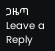ጋዜጣ
Leave a Reply